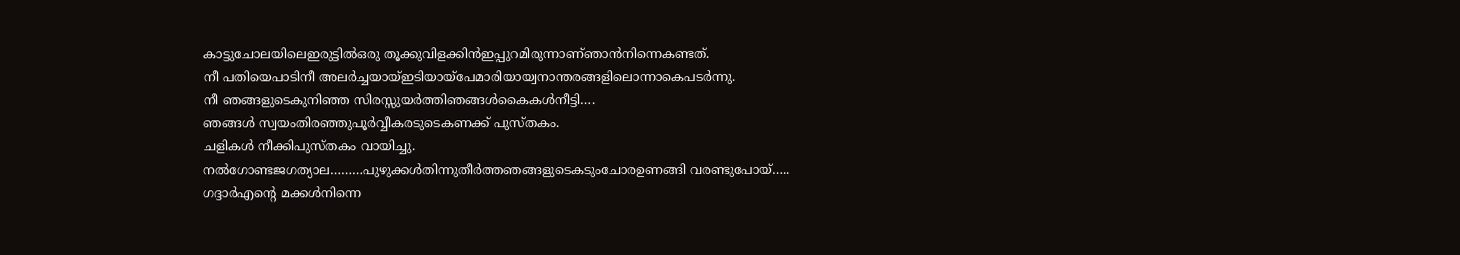കാട്ടുചോലയിലെഇരുട്ടിൽഒരു തൂക്കുവിളക്കിൻഇപ്പുറമിരുന്നാണ്ഞാൻനിന്നെകണ്ടത്.
നീ പതിയെപാടിനീ അലർച്ചയായ്ഇടിയായ്പേമാരിയായ്വനാന്തരങ്ങളിലൊന്നാകെപടർന്നു.
നീ ഞങ്ങളുടെകുനിഞ്ഞ സിരസ്സുയർത്തിഞങ്ങൾകൈകൾനീട്ടി….
ഞങ്ങൾ സ്വയംതിരഞ്ഞുപൂർവ്വീകരടുടെകണക്ക് പുസ്തകം.
ചളികൾ നീക്കിപുസ്തകം വായിച്ചു.
നൽഗോണ്ടജഗത്യാല………പുഴുക്കൾതിന്നുതീർത്തഞങ്ങളുടെകടുംചോരഉണങ്ങി വരണ്ടുപോയ്…..
ഗദ്ദാർഎൻ്റെ മക്കൾനിന്നെ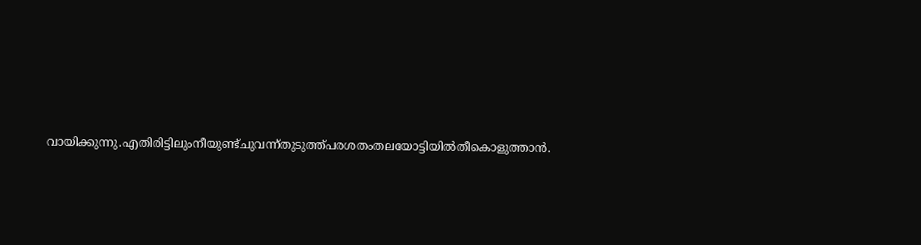വായിക്കുന്നു.എതിരിട്ടിലുംനീയുണ്ട്ചുവന്ന്തുടുത്ത്പരശതംതലയോട്ടിയിൽതീകൊളുത്താൻ.